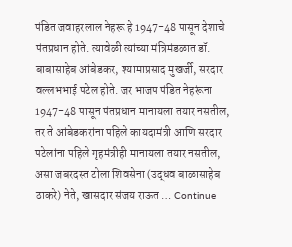पंडित जवाहरलाल नेहरू हे 1947-48 पासून देशाचे पंतप्रधान होते. त्यावेळी त्यांच्या मंत्रिमंडळात डॉ. बाबासाहेब आंबेडकर, श्यामाप्रसाद मुखर्जी, सरदार वल्लभभाई पटेल होते. जर भाजप पंडित नेहरूंना 1947-48 पासून पंतप्रधान मानायला तयार नसतील, तर ते आंबेडकरांना पहिले कायदामंत्री आणि सरदार पटेलांना पहिले गृहमंत्रीही मानायला तयार नसतील, असा जबरदस्त टोला शिवसेना (उद्धव बाळासाहेब ठाकरे) नेते, खासदार संजय राऊत … Continue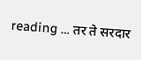reading … तर ते सरदार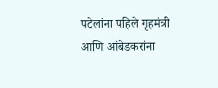पटेलांना पहिले गृहमंत्री आणि आंबेडकरांना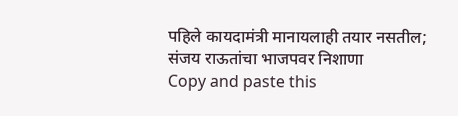पहिले कायदामंत्री मानायलाही तयार नसतील; संजय राऊतांचा भाजपवर निशाणा
Copy and paste this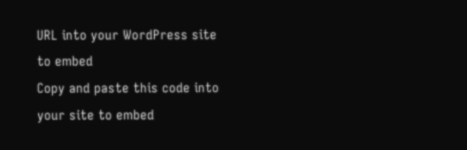URL into your WordPress site to embed
Copy and paste this code into your site to embed